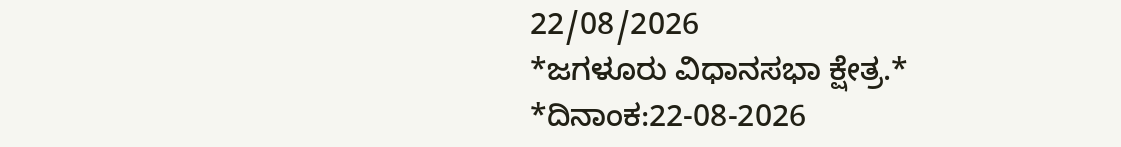22/08/2026
*ಜಗಳೂರು ವಿಧಾನಸಭಾ ಕ್ಷೇತ್ರ.*
*ದಿನಾಂಕ:22-08-2026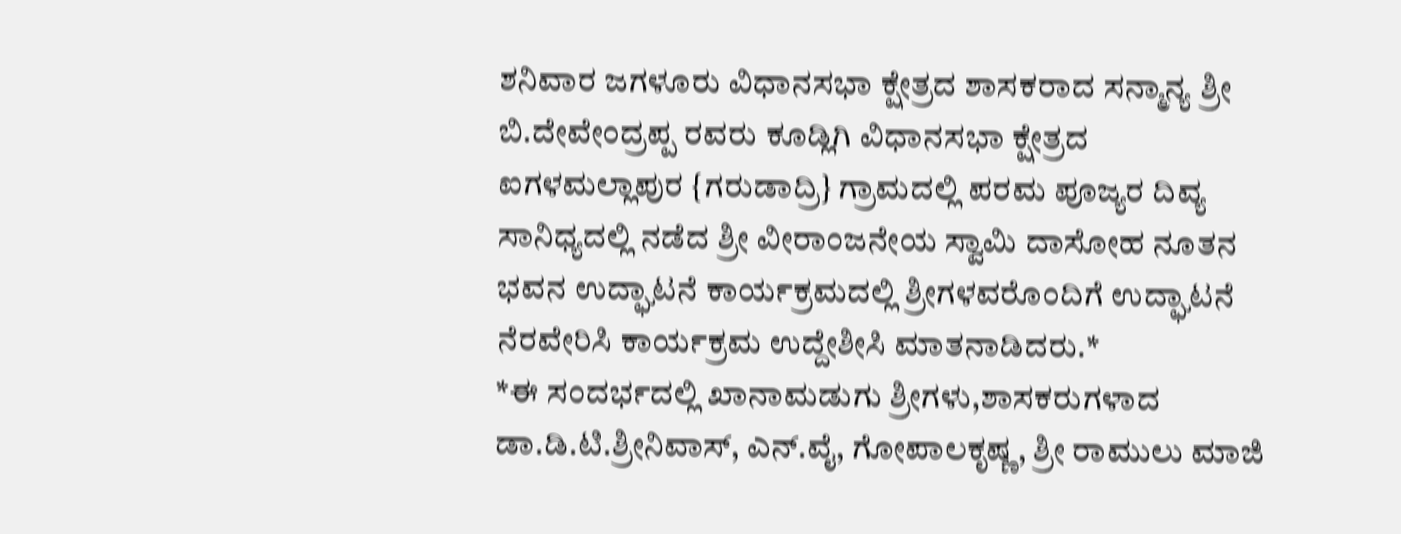ಶನಿವಾರ ಜಗಳೂರು ವಿಧಾನಸಭಾ ಕ್ಷೇತ್ರದ ಶಾಸಕರಾದ ಸನ್ಮಾನ್ಯ ಶ್ರೀ ಬಿ.ದೇವೇಂದ್ರಪ್ಪ ರವರು ಕೂಡ್ಲಿಗಿ ವಿಧಾನಸಭಾ ಕ್ಷೇತ್ರದ ಐಗಳಮಲ್ಲಾಪುರ {ಗರುಡಾದ್ರಿ} ಗ್ರಾಮದಲ್ಲಿ ಪರಮ ಪೂಜ್ಯರ ದಿವ್ಯ ಸಾನಿಧ್ಯದಲ್ಲಿ ನಡೆದ ಶ್ರೀ ವೀರಾಂಜನೇಯ ಸ್ವಾಮಿ ದಾಸೋಹ ನೂತನ ಭವನ ಉದ್ಘಾಟನೆ ಕಾರ್ಯಕ್ರಮದಲ್ಲಿ ಶ್ರೀಗಳವರೊಂದಿಗೆ ಉದ್ಘಾಟನೆ ನೆರವೇರಿಸಿ ಕಾರ್ಯಕ್ರಮ ಉದ್ದೇಶೀಸಿ ಮಾತನಾಡಿದರು.*
*ಈ ಸಂದರ್ಭದಲ್ಲಿ ಖಾನಾಮಡುಗು ಶ್ರೀಗಳು,ಶಾಸಕರುಗಳಾದ ಡಾ.ಡಿ.ಟಿ.ಶ್ರೀನಿವಾಸ್, ಎನ್.ವೈ, ಗೋಪಾಲಕೃಷ್ಣ, ಶ್ರೀ ರಾಮುಲು ಮಾಜಿ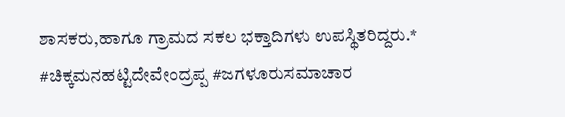ಶಾಸಕರು,ಹಾಗೂ ಗ್ರಾಮದ ಸಕಲ ಭಕ್ತಾದಿಗಳು ಉಪಸ್ಥಿತರಿದ್ದರು.*
#ಚಿಕ್ಕಮನಹಟ್ಟಿದೇವೇಂದ್ರಪ್ಪ #ಜಗಳೂರುಸಮಾಚಾರ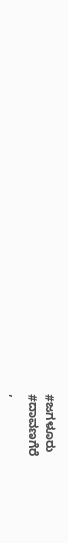#ಜಗಳೂರು
#ದಾವಣಗೆರೆ
,